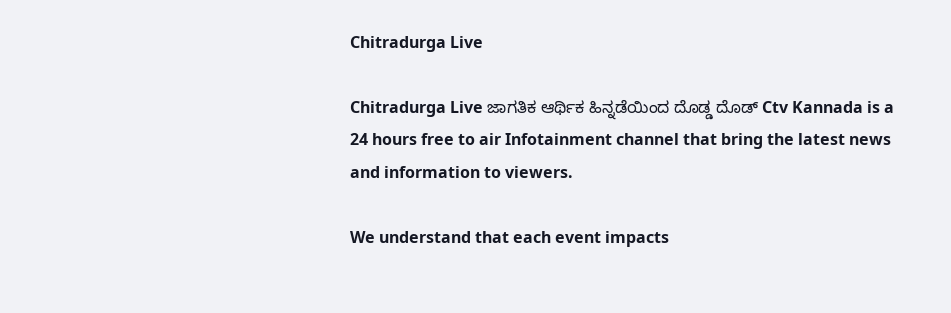Chitradurga Live

Chitradurga Live ಜಾಗತಿಕ ಆರ್ಥಿಕ ಹಿನ್ನಡೆಯಿಂದ ದೊಡ್ಡ ದೊಡ್ Ctv Kannada is a 24 hours free to air Infotainment channel that bring the latest news and information to viewers.

We understand that each event impacts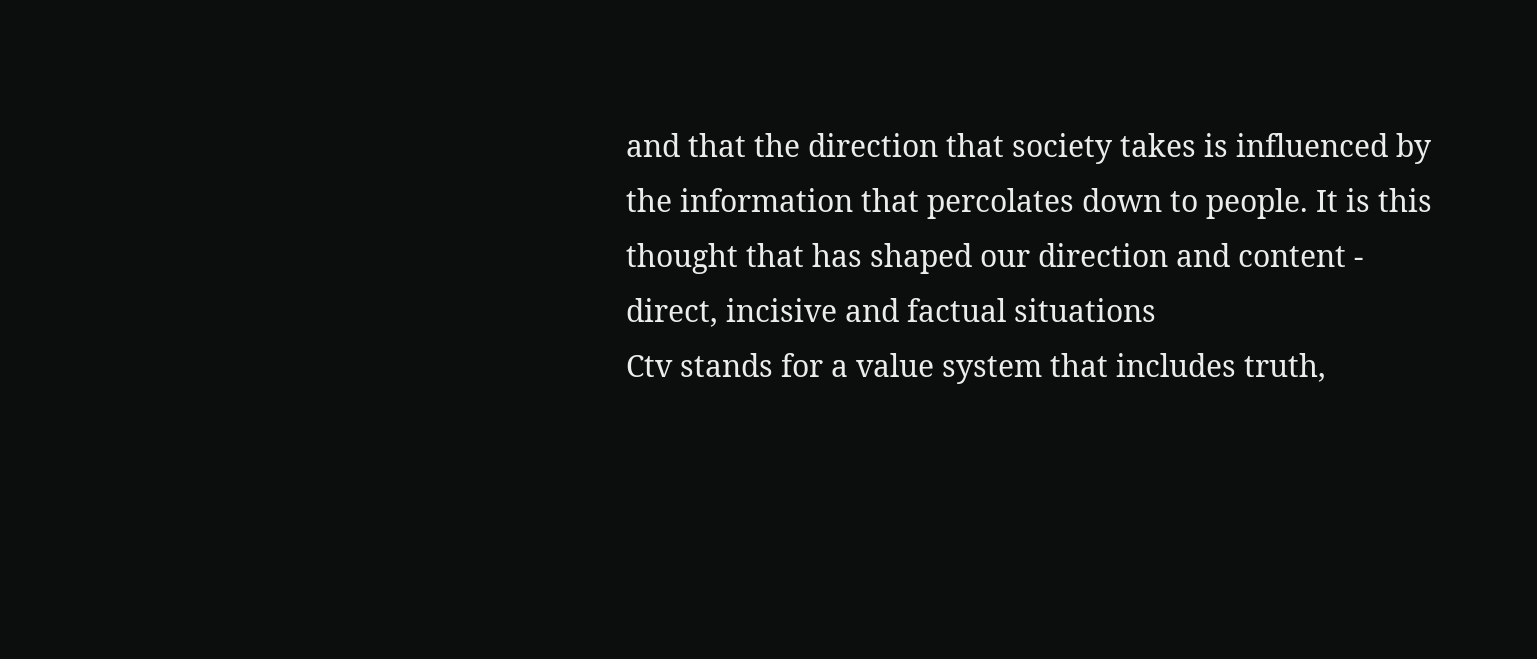and that the direction that society takes is influenced by the information that percolates down to people. It is this thought that has shaped our direction and content - direct, incisive and factual situations
Ctv stands for a value system that includes truth,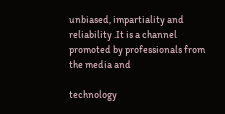unbiased, impartiality and reliability .It is a channel promoted by professionals from the media and

technology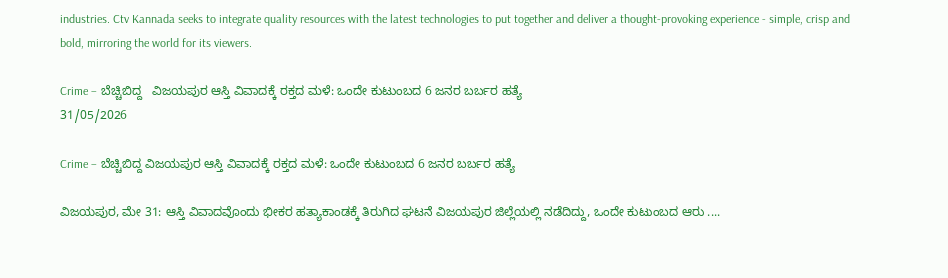industries. Ctv Kannada seeks to integrate quality resources with the latest technologies to put together and deliver a thought-provoking experience - simple, crisp and bold, mirroring the world for its viewers.

Crime – ಬೆಚ್ಚಿಬಿದ್ದ   ವಿಜಯಪುರ ಆಸ್ತಿ ವಿವಾದಕ್ಕೆ ರಕ್ತದ ಮಳೆ: ಒಂದೇ ಕುಟುಂಬದ 6 ಜನರ ಬರ್ಬರ ಹತ್ಯೆ
31/05/2026

Crime – ಬೆಚ್ಚಿಬಿದ್ದ ವಿಜಯಪುರ ಆಸ್ತಿ ವಿವಾದಕ್ಕೆ ರಕ್ತದ ಮಳೆ: ಒಂದೇ ಕುಟುಂಬದ 6 ಜನರ ಬರ್ಬರ ಹತ್ಯೆ

ವಿಜಯಪುರ, ಮೇ 31: ಆಸ್ತಿ ವಿವಾದವೊಂದು ಭೀಕರ ಹತ್ಯಾಕಾಂಡಕ್ಕೆ ತಿರುಗಿದ ಘಟನೆ ವಿಜಯಪುರ ಜಿಲ್ಲೆಯಲ್ಲಿ ನಡೆದಿದ್ದು, ಒಂದೇ ಕುಟುಂಬದ ಆರು ....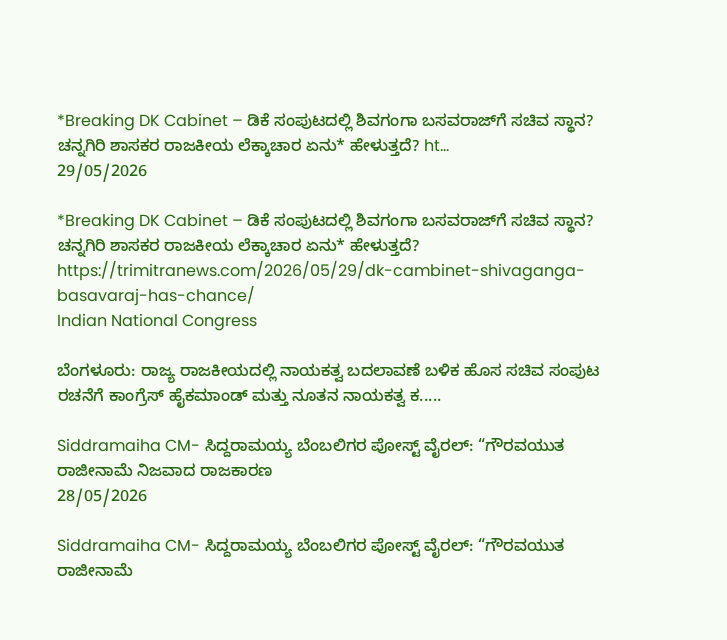*Breaking DK Cabinet – ಡಿಕೆ ಸಂಪುಟದಲ್ಲಿ ಶಿವಗಂಗಾ ಬಸವರಾಜ್‌ಗೆ ಸಚಿವ ಸ್ಥಾನ? ಚನ್ನಗಿರಿ ಶಾಸಕರ ರಾಜಕೀಯ ಲೆಕ್ಕಾಚಾರ ಏನು* ಹೇಳುತ್ತದೆ? ht...
29/05/2026

*Breaking DK Cabinet – ಡಿಕೆ ಸಂಪುಟದಲ್ಲಿ ಶಿವಗಂಗಾ ಬಸವರಾಜ್‌ಗೆ ಸಚಿವ ಸ್ಥಾನ? ಚನ್ನಗಿರಿ ಶಾಸಕರ ರಾಜಕೀಯ ಲೆಕ್ಕಾಚಾರ ಏನು* ಹೇಳುತ್ತದೆ? https://trimitranews.com/2026/05/29/dk-cambinet-shivaganga-basavaraj-has-chance/
Indian National Congress

ಬೆಂಗಳೂರು: ರಾಜ್ಯ ರಾಜಕೀಯದಲ್ಲಿ ನಾಯಕತ್ವ ಬದಲಾವಣೆ ಬಳಿಕ ಹೊಸ ಸಚಿವ ಸಂಪುಟ ರಚನೆಗೆ ಕಾಂಗ್ರೆಸ್ ಹೈಕಮಾಂಡ್ ಮತ್ತು ನೂತನ ನಾಯಕತ್ವ ಕ.....

Siddramaiha CM- ಸಿದ್ದರಾಮಯ್ಯ ಬೆಂಬಲಿಗರ ಪೋಸ್ಟ್ ವೈರಲ್: “ಗೌರವಯುತ ರಾಜೀನಾಮೆ ನಿಜವಾದ ರಾಜಕಾರಣ
28/05/2026

Siddramaiha CM- ಸಿದ್ದರಾಮಯ್ಯ ಬೆಂಬಲಿಗರ ಪೋಸ್ಟ್ ವೈರಲ್: “ಗೌರವಯುತ ರಾಜೀನಾಮೆ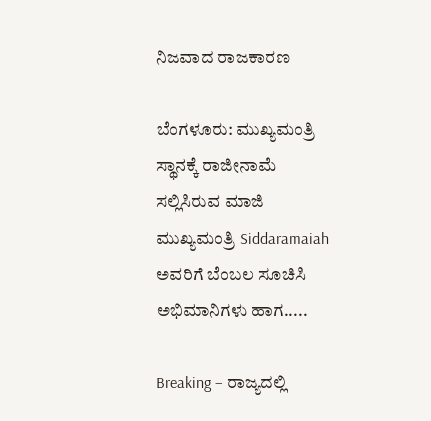ನಿಜವಾದ ರಾಜಕಾರಣ

ಬೆಂಗಳೂರು: ಮುಖ್ಯಮಂತ್ರಿ ಸ್ಥಾನಕ್ಕೆ ರಾಜೀನಾಮೆ ಸಲ್ಲಿಸಿರುವ ಮಾಜಿ ಮುಖ್ಯಮಂತ್ರಿ Siddaramaiah ಅವರಿಗೆ ಬೆಂಬಲ ಸೂಚಿಸಿ ಅಭಿಮಾನಿಗಳು ಹಾಗ.....

Breaking – ರಾಜ್ಯದಲ್ಲಿ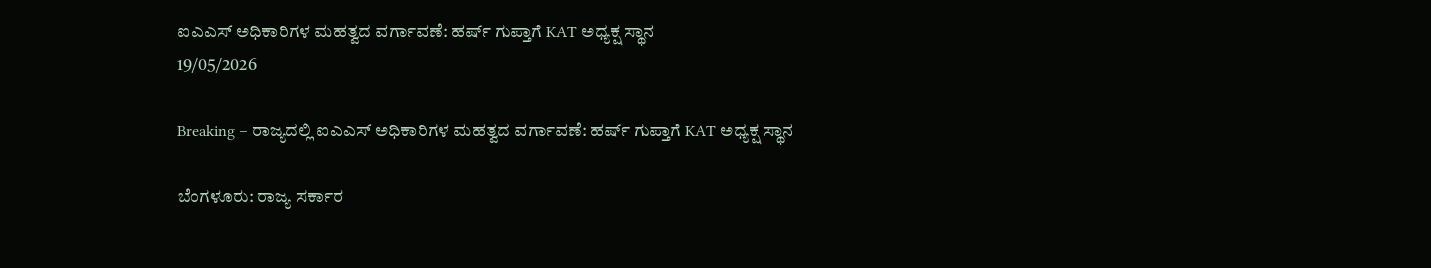ಐಎಎಸ್ ಅಧಿಕಾರಿಗಳ ಮಹತ್ವದ ವರ್ಗಾವಣೆ: ಹರ್ಷ್ ಗುಪ್ತಾಗೆ KAT ಅಧ್ಯಕ್ಷ ಸ್ಥಾನ
19/05/2026

Breaking – ರಾಜ್ಯದಲ್ಲಿ ಐಎಎಸ್ ಅಧಿಕಾರಿಗಳ ಮಹತ್ವದ ವರ್ಗಾವಣೆ: ಹರ್ಷ್ ಗುಪ್ತಾಗೆ KAT ಅಧ್ಯಕ್ಷ ಸ್ಥಾನ

ಬೆಂಗಳೂರು: ರಾಜ್ಯ ಸರ್ಕಾರ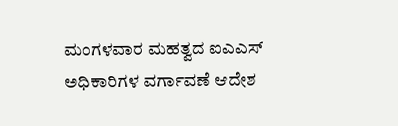ಮಂಗಳವಾರ ಮಹತ್ವದ ಐಎಎಸ್ ಅಧಿಕಾರಿಗಳ ವರ್ಗಾವಣೆ ಆದೇಶ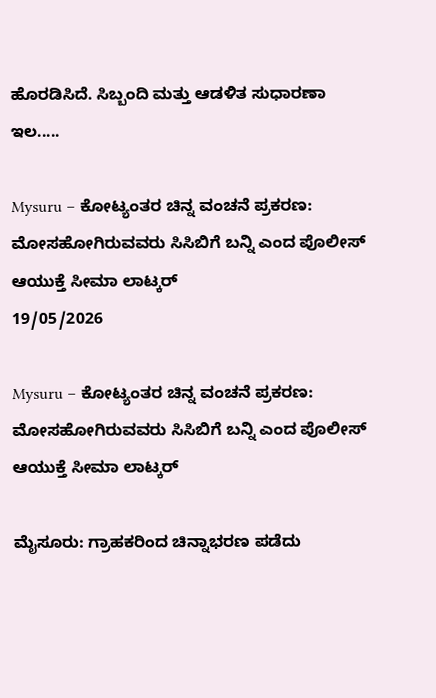ಹೊರಡಿಸಿದೆ. ಸಿಬ್ಬಂದಿ ಮತ್ತು ಆಡಳಿತ ಸುಧಾರಣಾ ಇಲ.....

Mysuru – ಕೋಟ್ಯಂತರ ಚಿನ್ನ ವಂಚನೆ ಪ್ರಕರಣ: ಮೋಸಹೋಗಿರುವವರು ಸಿಸಿಬಿಗೆ ಬನ್ನಿ ಎಂದ ಪೊಲೀಸ್ ಆಯುಕ್ತೆ ಸೀಮಾ ಲಾಟ್ಕರ್
19/05/2026

Mysuru – ಕೋಟ್ಯಂತರ ಚಿನ್ನ ವಂಚನೆ ಪ್ರಕರಣ: ಮೋಸಹೋಗಿರುವವರು ಸಿಸಿಬಿಗೆ ಬನ್ನಿ ಎಂದ ಪೊಲೀಸ್ ಆಯುಕ್ತೆ ಸೀಮಾ ಲಾಟ್ಕರ್

ಮೈಸೂರು: ಗ್ರಾಹಕರಿಂದ ಚಿನ್ನಾಭರಣ ಪಡೆದು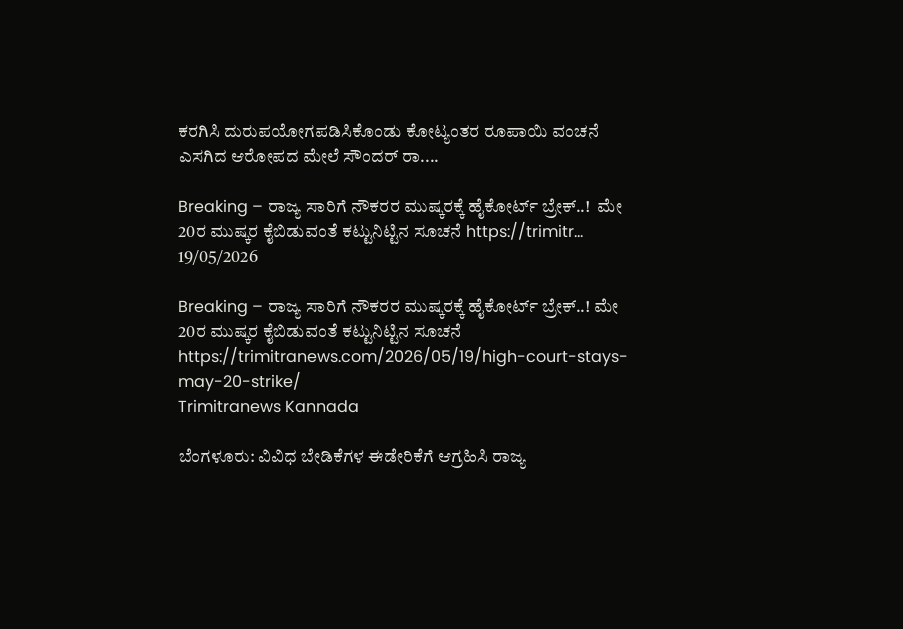ಕರಗಿಸಿ ದುರುಪಯೋಗಪಡಿಸಿಕೊಂಡು ಕೋಟ್ಯಂತರ ರೂಪಾಯಿ ವಂಚನೆ ಎಸಗಿದ ಆರೋಪದ ಮೇಲೆ ಸೌಂದರ್ ರಾ....

Breaking – ರಾಜ್ಯ ಸಾರಿಗೆ ನೌಕರರ ಮುಷ್ಕರಕ್ಕೆ ಹೈಕೋರ್ಟ್ ಬ್ರೇಕ್..!  ಮೇ 20ರ ಮುಷ್ಕರ ಕೈಬಿಡುವಂತೆ ಕಟ್ಟುನಿಟ್ಟಿನ ಸೂಚನೆ https://trimitr...
19/05/2026

Breaking – ರಾಜ್ಯ ಸಾರಿಗೆ ನೌಕರರ ಮುಷ್ಕರಕ್ಕೆ ಹೈಕೋರ್ಟ್ ಬ್ರೇಕ್..! ಮೇ 20ರ ಮುಷ್ಕರ ಕೈಬಿಡುವಂತೆ ಕಟ್ಟುನಿಟ್ಟಿನ ಸೂಚನೆ https://trimitranews.com/2026/05/19/high-court-stays-may-20-strike/
Trimitranews Kannada

ಬೆಂಗಳೂರು: ವಿವಿಧ ಬೇಡಿಕೆಗಳ ಈಡೇರಿಕೆಗೆ ಆಗ್ರಹಿಸಿ ರಾಜ್ಯ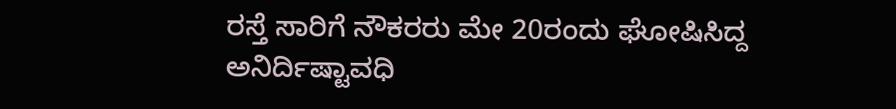ರಸ್ತೆ ಸಾರಿಗೆ ನೌಕರರು ಮೇ 20ರಂದು ಘೋಷಿಸಿದ್ದ ಅನಿರ್ದಿಷ್ಟಾವಧಿ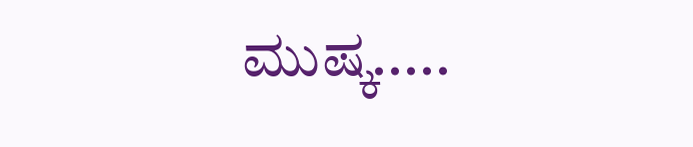ಮುಷ್ಕ.....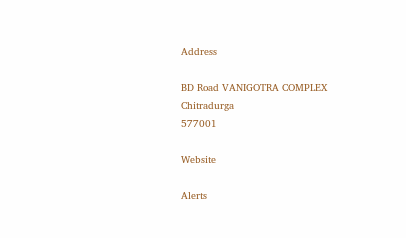Address

BD Road VANIGOTRA COMPLEX
Chitradurga
577001

Website

Alerts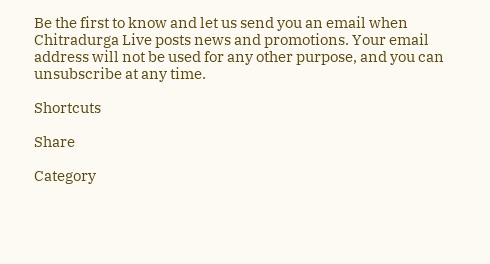Be the first to know and let us send you an email when Chitradurga Live posts news and promotions. Your email address will not be used for any other purpose, and you can unsubscribe at any time.

Shortcuts

Share

Category